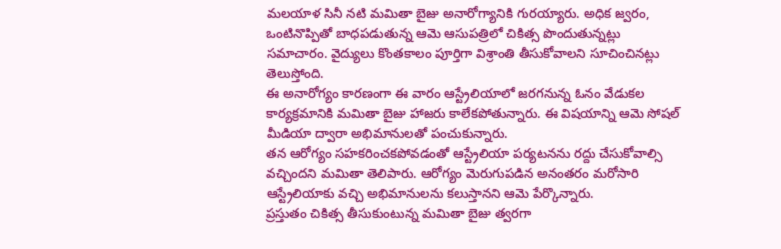మలయాళ సినీ నటి మమితా బైజు అనారోగ్యానికి గురయ్యారు. అధిక జ్వరం, ఒంటినొప్పితో బాధపడుతున్న ఆమె ఆసుపత్రిలో చికిత్స పొందుతున్నట్లు సమాచారం. వైద్యులు కొంతకాలం పూర్తిగా విశ్రాంతి తీసుకోవాలని సూచించినట్లు తెలుస్తోంది.
ఈ అనారోగ్యం కారణంగా ఈ వారం ఆస్ట్రేలియాలో జరగనున్న ఓనం వేడుకల కార్యక్రమానికి మమితా బైజు హాజరు కాలేకపోతున్నారు. ఈ విషయాన్ని ఆమె సోషల్ మీడియా ద్వారా అభిమానులతో పంచుకున్నారు.
తన ఆరోగ్యం సహకరించకపోవడంతో ఆస్ట్రేలియా పర్యటనను రద్దు చేసుకోవాల్సి వచ్చిందని మమితా తెలిపారు. ఆరోగ్యం మెరుగుపడిన అనంతరం మరోసారి ఆస్ట్రేలియాకు వచ్చి అభిమానులను కలుస్తానని ఆమె పేర్కొన్నారు.
ప్రస్తుతం చికిత్స తీసుకుంటున్న మమితా బైజు త్వరగా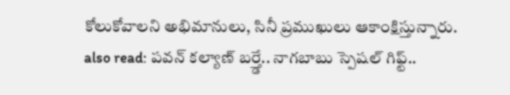కోలుకోవాలని అభిమానులు, సినీ ప్రముఖులు ఆకాంక్షిస్తున్నారు.
also read: పవన్ కల్యాణ్ బర్త్డే.. నాగబాబు స్పెషల్ గిఫ్ట్..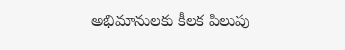అభిమానులకు కీలక పిలుపు